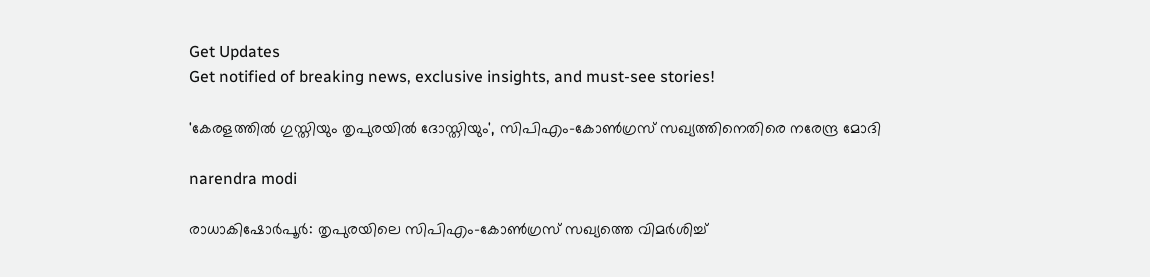Get Updates
Get notified of breaking news, exclusive insights, and must-see stories!

'കേരളത്തില്‍ ഗുസ്തിയും തൃപുരയില്‍ ദോസ്തിയും', സിപിഎം-കോണ്‍ഗ്രസ് സഖ്യത്തിനെതിരെ നരേന്ദ്ര മോദി

narendra modi

രാധാകിഷോര്‍പൂര്‍: തൃപുരയിലെ സിപിഎം-കോണ്‍ഗ്രസ് സഖ്യത്തെ വിമര്‍ശിച്ച്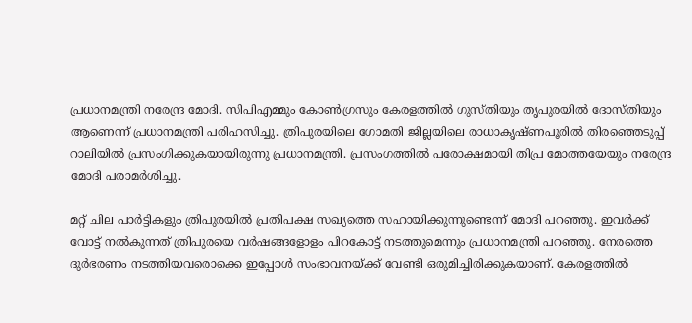പ്രധാനമന്ത്രി നരേന്ദ്ര മോദി. സിപിഎമ്മും കോണ്‍ഗ്രസും കേരളത്തില്‍ ഗുസ്തിയും തൃപുരയില്‍ ദോസ്തിയും ആണെന്ന് പ്രധാനമന്ത്രി പരിഹസിച്ചു. ത്രിപുരയിലെ ഗോമതി ജില്ലയിലെ രാധാകൃഷ്ണപൂരില്‍ തിരഞ്ഞെടുപ്പ് റാലിയില്‍ പ്രസംഗിക്കുകയായിരുന്നു പ്രധാനമന്ത്രി. പ്രസംഗത്തില്‍ പരോക്ഷമായി തിപ്ര മോത്തയേയും നരേന്ദ്ര മോദി പരാമര്‍ശിച്ചു.

മറ്റ് ചില പാര്‍ട്ടികളും ത്രിപുരയില്‍ പ്രതിപക്ഷ സഖ്യത്തെ സഹായിക്കുന്നുണ്ടെന്ന് മോദി പറഞ്ഞു. ഇവര്‍ക്ക് വോട്ട് നല്‍കുന്നത് ത്രിപുരയെ വര്‍ഷങ്ങളോളം പിറകോട്ട് നടത്തുമെന്നും പ്രധാനമന്ത്രി പറഞ്ഞു. നേരത്തെ ദുര്‍ഭരണം നടത്തിയവരൊക്കെ ഇപ്പോള്‍ സംഭാവനയ്ക്ക് വേണ്ടി ഒരുമിച്ചിരിക്കുകയാണ്. കേരളത്തില്‍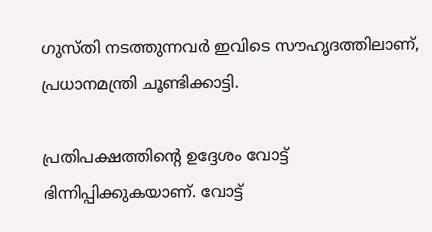ഗുസ്തി നടത്തുന്നവര്‍ ഇവിടെ സൗഹൃദത്തിലാണ്, പ്രധാനമന്ത്രി ചൂണ്ടിക്കാട്ടി.

പ്രതിപക്ഷത്തിന്റെ ഉദ്ദേശം വോട്ട് ഭിന്നിപ്പിക്കുകയാണ്. വോട്ട്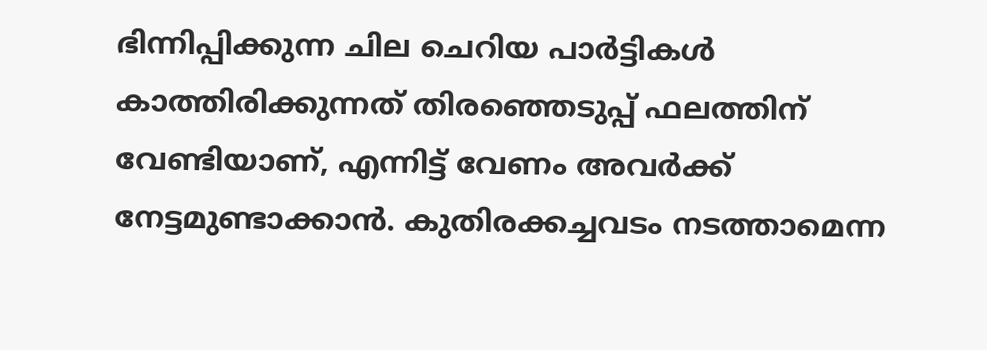ഭിന്നിപ്പിക്കുന്ന ചില ചെറിയ പാര്‍ട്ടികള്‍ കാത്തിരിക്കുന്നത് തിരഞ്ഞെടുപ്പ് ഫലത്തിന് വേണ്ടിയാണ്, എന്നിട്ട് വേണം അവര്‍ക്ക് നേട്ടമുണ്ടാക്കാന്‍. കുതിരക്കച്ചവടം നടത്താമെന്ന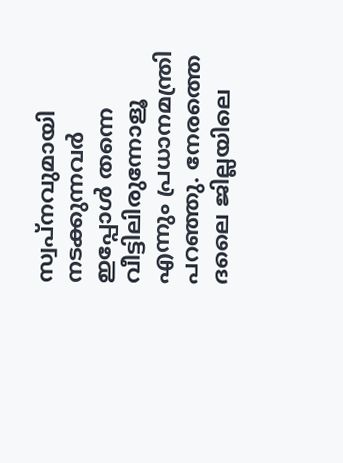സ്വപ്‌നവുമായി നടക്കുന്നവര്‍ ഇപ്പോള്‍ തന്നെ വീട്ടിലിരുന്നോളൂ എന്നും പ്രധാനമന്ത്രി പറഞ്ഞു. നേരത്തെ ദലൈ ജില്ലയിലെ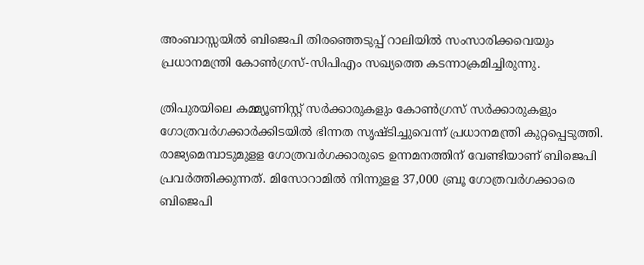അംബാസ്സയില്‍ ബിജെപി തിരഞ്ഞെടുപ്പ് റാലിയില്‍ സംസാരിക്കവെയും പ്രധാനമന്ത്രി കോണ്‍ഗ്രസ്-സിപിഎം സഖ്യത്തെ കടന്നാക്രമിച്ചിരുന്നു.

ത്രിപുരയിലെ കമ്മ്യൂണിസ്റ്റ് സര്‍ക്കാരുകളും കോണ്‍ഗ്രസ് സര്‍ക്കാരുകളും ഗോത്രവര്‍ഗക്കാര്‍ക്കിടയില്‍ ഭിന്നത സൃഷ്ടിച്ചുവെന്ന് പ്രധാനമന്ത്രി കുറ്റപ്പെടുത്തി. രാജ്യമെമ്പാടുമുളള ഗോത്രവര്‍ഗക്കാരുടെ ഉന്നമനത്തിന് വേണ്ടിയാണ് ബിജെപി പ്രവര്‍ത്തിക്കുന്നത്. മിസോറാമില്‍ നിന്നുളള 37,000 ബ്രൂ ഗോത്രവര്‍ഗക്കാരെ ബിജെപി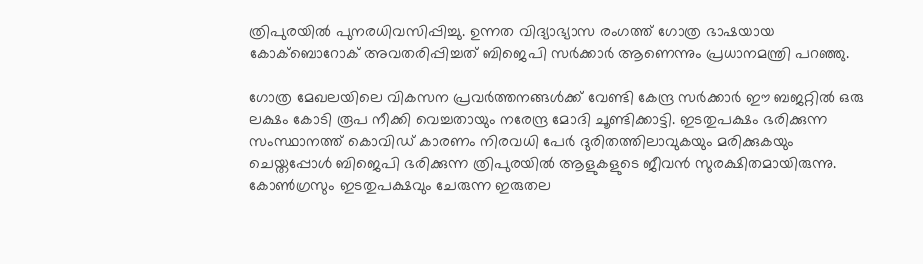ത്രിപുരയില്‍ പുനരധിവസിപ്പിച്ചു. ഉന്നത വിദ്യാഭ്യാസ രംഗത്ത് ഗോത്ര ഭാഷയായ കോക്‌ബൊറോക് അവതരിപ്പിച്ചത് ബിജെപി സര്‍ക്കാര്‍ ആണെന്നും പ്രധാനമന്ത്രി പറഞ്ഞു.

ഗോത്ര മേഖലയിലെ വികസന പ്രവര്‍ത്തനങ്ങള്‍ക്ക് വേണ്ടി കേന്ദ്ര സര്‍ക്കാര്‍ ഈ ബജറ്റില്‍ ഒരു ലക്ഷം കോടി രൂപ നീക്കി വെച്ചതായും നരേന്ദ്ര മോദി ചൂണ്ടിക്കാട്ടി. ഇടതുപക്ഷം ഭരിക്കുന്ന സംസ്ഥാനത്ത് കൊവിഡ് കാരണം നിരവധി പേര്‍ ദുരിതത്തിലാവുകയും മരിക്കുകയും ചെയ്തപ്പോള്‍ ബിജെപി ഭരിക്കുന്ന ത്രിപുരയില്‍ ആളുകളുടെ ജീവന്‍ സുരക്ഷിതമായിരുന്നു. കോണ്‍ഗ്രസും ഇടതുപക്ഷവും ചേരുന്ന ഇരുതല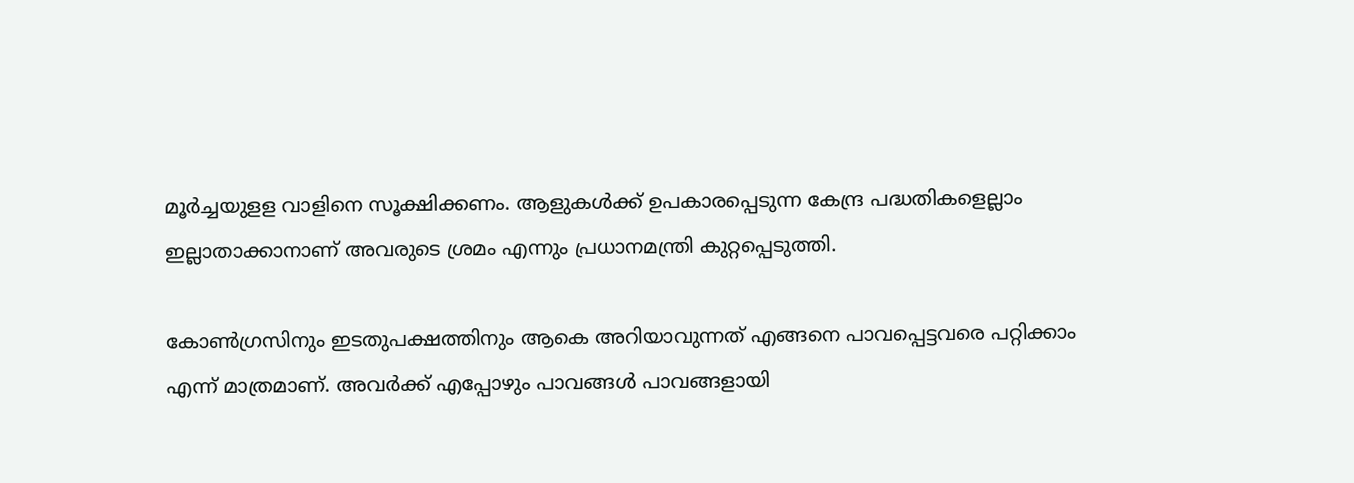മൂര്‍ച്ചയുളള വാളിനെ സൂക്ഷിക്കണം. ആളുകള്‍ക്ക് ഉപകാരപ്പെടുന്ന കേന്ദ്ര പദ്ധതികളെല്ലാം ഇല്ലാതാക്കാനാണ് അവരുടെ ശ്രമം എന്നും പ്രധാനമന്ത്രി കുറ്റപ്പെടുത്തി.

കോണ്‍ഗ്രസിനും ഇടതുപക്ഷത്തിനും ആകെ അറിയാവുന്നത് എങ്ങനെ പാവപ്പെട്ടവരെ പറ്റിക്കാം എന്ന് മാത്രമാണ്. അവര്‍ക്ക് എപ്പോഴും പാവങ്ങള്‍ പാവങ്ങളായി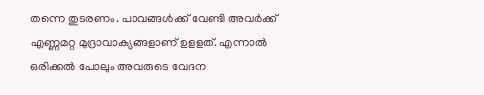തന്നെ തുടരണം. പാവങ്ങള്‍ക്ക് വേണ്ടി അവര്‍ക്ക് എണ്ണമറ്റ മുദ്രാവാക്യങ്ങളാണ് ഉളളത്. എന്നാല്‍ ഒരിക്കല്‍ പോലും അവരുടെ വേദന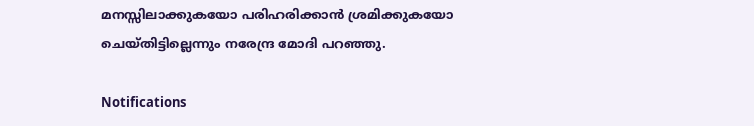മനസ്സിലാക്കുകയോ പരിഹരിക്കാന്‍ ശ്രമിക്കുകയോ ചെയ്തിട്ടില്ലെന്നും നരേന്ദ്ര മോദി പറഞ്ഞു.

Notifications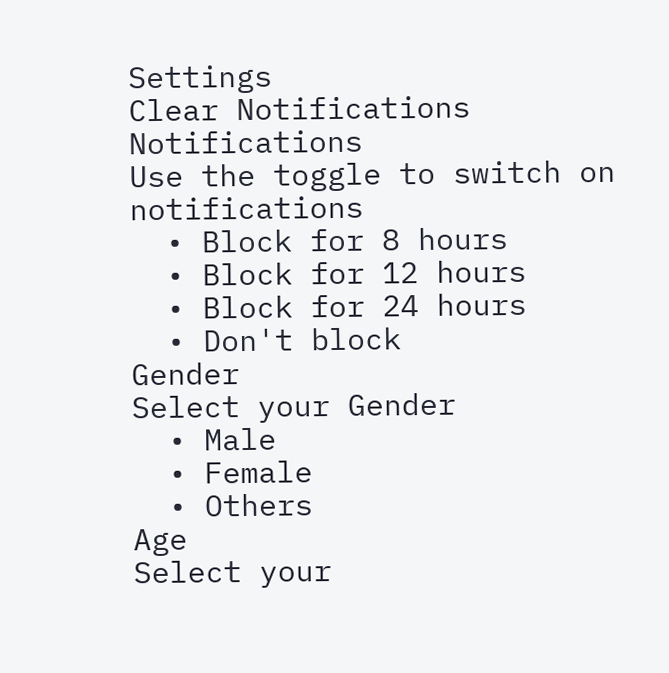Settings
Clear Notifications
Notifications
Use the toggle to switch on notifications
  • Block for 8 hours
  • Block for 12 hours
  • Block for 24 hours
  • Don't block
Gender
Select your Gender
  • Male
  • Female
  • Others
Age
Select your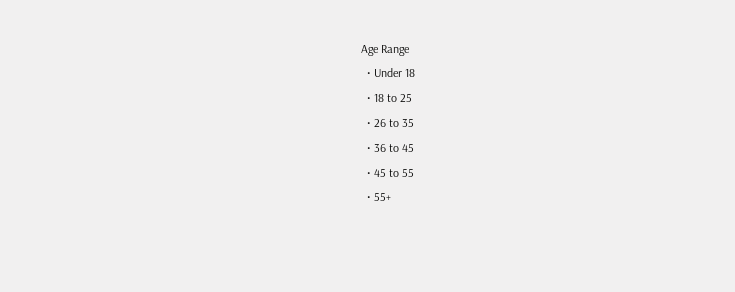Age Range
  • Under 18
  • 18 to 25
  • 26 to 35
  • 36 to 45
  • 45 to 55
  • 55+